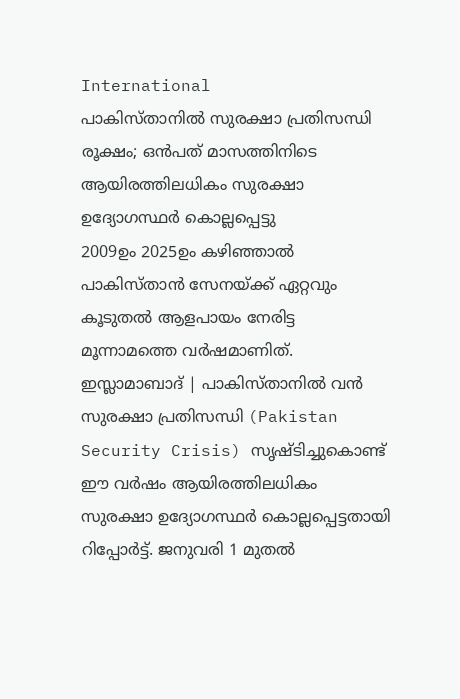International
പാകിസ്താനിൽ സുരക്ഷാ പ്രതിസന്ധി രൂക്ഷം; ഒൻപത് മാസത്തിനിടെ ആയിരത്തിലധികം സുരക്ഷാ ഉദ്യോഗസ്ഥർ കൊല്ലപ്പെട്ടു
2009ഉം 2025ഉം കഴിഞ്ഞാൽ പാകിസ്താൻ സേനയ്ക്ക് ഏറ്റവും കൂടുതൽ ആളപായം നേരിട്ട മൂന്നാമത്തെ വർഷമാണിത്.
ഇസ്ലാമാബാദ് | പാകിസ്താനിൽ വൻ സുരക്ഷാ പ്രതിസന്ധി (Pakistan Security Crisis) സൃഷ്ടിച്ചുകൊണ്ട് ഈ വർഷം ആയിരത്തിലധികം സുരക്ഷാ ഉദ്യോഗസ്ഥർ കൊല്ലപ്പെട്ടതായി റിപ്പോർട്ട്. ജനുവരി 1 മുതൽ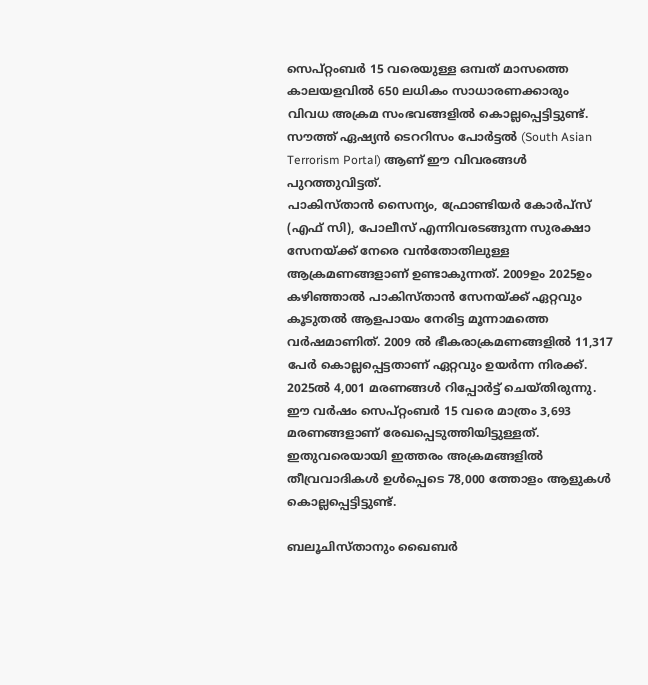സെപ്റ്റംബർ 15 വരെയുള്ള ഒമ്പത് മാസത്തെ കാലയളവിൽ 650 ലധികം സാധാരണക്കാരും വിവധ അക്രമ സംഭവങ്ങളിൽ കൊല്ലപ്പെട്ടിട്ടുണ്ട്. സൗത്ത് ഏഷ്യൻ ടെററിസം പോർട്ടൽ (South Asian Terrorism Portal) ആണ് ഈ വിവരങ്ങൾ പുറത്തുവിട്ടത്.
പാകിസ്താൻ സൈന്യം, ഫ്രോണ്ടിയർ കോർപ്സ് (എഫ് സി), പോലീസ് എന്നിവരടങ്ങുന്ന സുരക്ഷാ സേനയ്ക്ക് നേരെ വൻതോതിലുള്ള ആക്രമണങ്ങളാണ് ഉണ്ടാകുന്നത്. 2009ഉം 2025ഉം കഴിഞ്ഞാൽ പാകിസ്താൻ സേനയ്ക്ക് ഏറ്റവും കൂടുതൽ ആളപായം നേരിട്ട മൂന്നാമത്തെ വർഷമാണിത്. 2009 ൽ ഭീകരാക്രമണങ്ങളിൽ 11,317 പേർ കൊല്ലപ്പെട്ടതാണ് ഏറ്റവും ഉയർന്ന നിരക്ക്. 2025ൽ 4,001 മരണങ്ങൾ റിപ്പോർട്ട് ചെയ്തിരുന്നു. ഈ വർഷം സെപ്റ്റംബർ 15 വരെ മാത്രം 3,693 മരണങ്ങളാണ് രേഖപ്പെടുത്തിയിട്ടുള്ളത്. ഇതുവരെയായി ഇത്തരം അക്രമങ്ങളിൽ തീവ്രവാദികൾ ഉൾപ്പെടെ 78,000 ത്തോളം ആളുകൾ കൊല്ലപ്പെട്ടിട്ടുണ്ട്.

ബലൂചിസ്താനും ഖൈബർ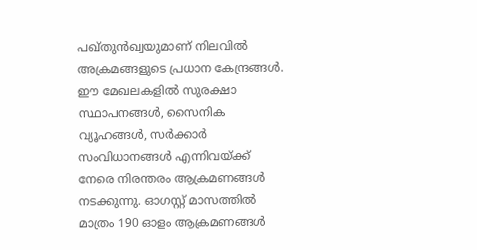പഖ്തുൻഖ്വയുമാണ് നിലവിൽ അക്രമങ്ങളുടെ പ്രധാന കേന്ദ്രങ്ങൾ. ഈ മേഖലകളിൽ സുരക്ഷാ സ്ഥാപനങ്ങൾ, സൈനിക വ്യൂഹങ്ങൾ, സർക്കാർ സംവിധാനങ്ങൾ എന്നിവയ്ക്ക് നേരെ നിരന്തരം ആക്രമണങ്ങൾ നടക്കുന്നു. ഓഗസ്റ്റ് മാസത്തിൽ മാത്രം 190 ഓളം ആക്രമണങ്ങൾ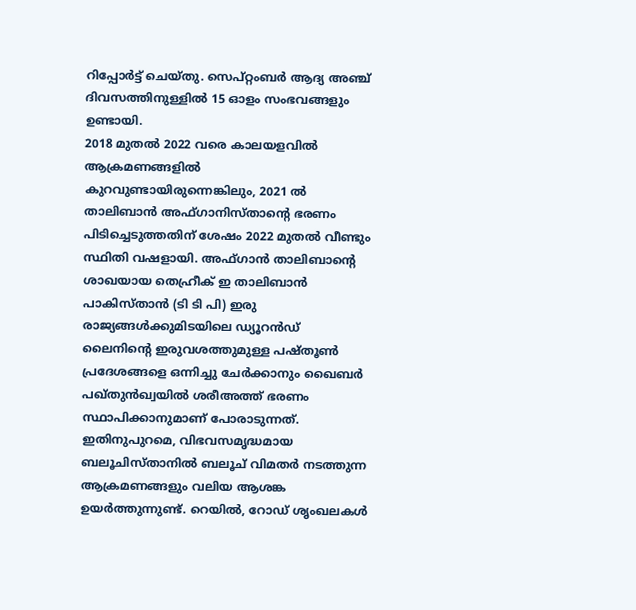റിപ്പോർട്ട് ചെയ്തു. സെപ്റ്റംബർ ആദ്യ അഞ്ച് ദിവസത്തിനുള്ളിൽ 15 ഓളം സംഭവങ്ങളും ഉണ്ടായി.
2018 മുതൽ 2022 വരെ കാലയളവിൽ ആക്രമണങ്ങളിൽ കുറവുണ്ടായിരുന്നെങ്കിലും, 2021 ൽ താലിബാൻ അഫ്ഗാനിസ്താന്റെ ഭരണം പിടിച്ചെടുത്തതിന് ശേഷം 2022 മുതൽ വീണ്ടും സ്ഥിതി വഷളായി. അഫ്ഗാൻ താലിബാന്റെ ശാഖയായ തെഹ്രീക് ഇ താലിബാൻ പാകിസ്താൻ (ടി ടി പി) ഇരു രാജ്യങ്ങൾക്കുമിടയിലെ ഡ്യൂറൻഡ് ലൈനിന്റെ ഇരുവശത്തുമുള്ള പഷ്തൂൺ പ്രദേശങ്ങളെ ഒന്നിച്ചു ചേർക്കാനും ഖൈബർ പഖ്തുൻഖ്വയിൽ ശരീഅത്ത് ഭരണം സ്ഥാപിക്കാനുമാണ് പോരാടുന്നത്.
ഇതിനുപുറമെ, വിഭവസമൃദ്ധമായ ബലൂചിസ്താനിൽ ബലൂച് വിമതർ നടത്തുന്ന ആക്രമണങ്ങളും വലിയ ആശങ്ക ഉയർത്തുന്നുണ്ട്. റെയിൽ, റോഡ് ശൃംഖലകൾ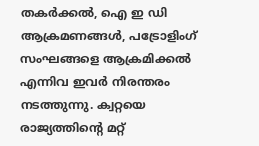തകർക്കൽ, ഐ ഇ ഡി ആക്രമണങ്ങൾ, പട്രോളിംഗ് സംഘങ്ങളെ ആക്രമിക്കൽ എന്നിവ ഇവർ നിരന്തരം നടത്തുന്നു. ക്വറ്റയെ രാജ്യത്തിന്റെ മറ്റ്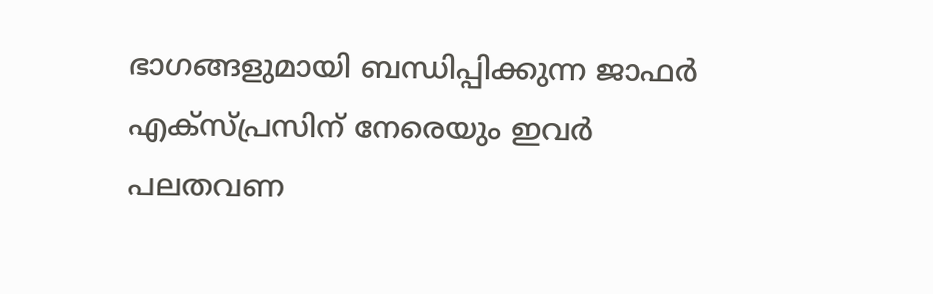ഭാഗങ്ങളുമായി ബന്ധിപ്പിക്കുന്ന ജാഫർ എക്സ്പ്രസിന് നേരെയും ഇവർ പലതവണ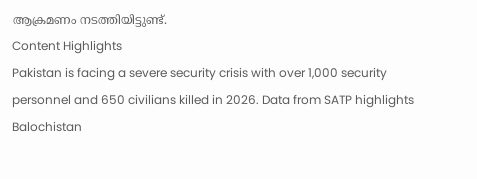ആക്രമണം നടത്തിയിട്ടുണ്ട്.
Content Highlights
Pakistan is facing a severe security crisis with over 1,000 security personnel and 650 civilians killed in 2026. Data from SATP highlights Balochistan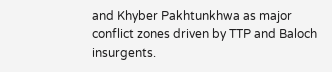and Khyber Pakhtunkhwa as major conflict zones driven by TTP and Baloch insurgents.